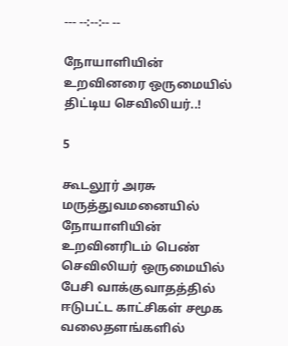--- --:--:-- --

நோயாளியின் உறவினரை ஒருமையில் திட்டிய செவிலியர்..!

5

கூடலூர் அரசு மருத்துவமனையில் நோயாளியின் உறவினரிடம் பெண் செவிலியர் ஒருமையில் பேசி வாக்குவாதத்தில் ஈடுபட்ட காட்சிகள் சமூக வலைதளங்களில்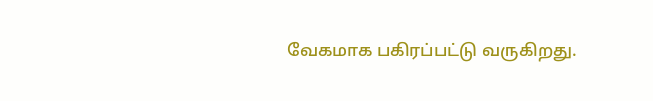வேகமாக பகிரப்பட்டு வருகிறது.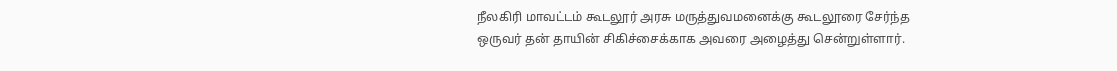நீலகிரி மாவட்டம் கூடலூர் அரசு மருத்துவமனைக்கு கூடலூரை சேர்ந்த ஒருவர் தன் தாயின் சிகிச்சைக்காக அவரை அழைத்து சென்றுள்ளார்.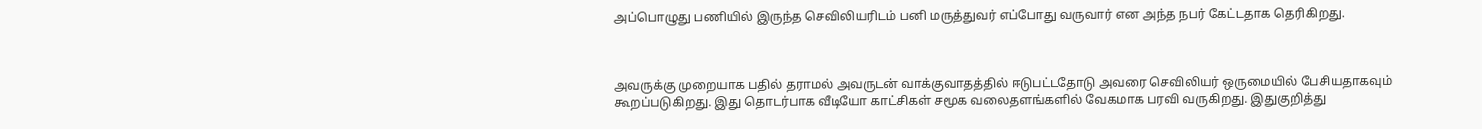அப்பொழுது பணியில் இருந்த செவிலியரிடம் பனி மருத்துவர் எப்போது வருவார் என அந்த நபர் கேட்டதாக தெரிகிறது.



அவருக்கு முறையாக பதில் தராமல் அவருடன் வாக்குவாதத்தில் ஈடுபட்டதோடு அவரை செவிலியர் ஒருமையில் பேசியதாகவும் கூறப்படுகிறது. இது தொடர்பாக வீடியோ காட்சிகள் சமூக வலைதளங்களில் வேகமாக பரவி வருகிறது. இதுகுறித்து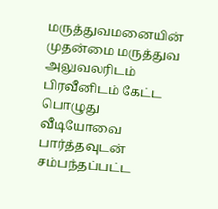மருத்துவமனையின் முதன்மை மருத்துவ அலுவலரிடம் பிரவீனிடம் கேட்ட பொழுது வீடியோவை பார்த்தவுடன் சம்பந்தப்பட்ட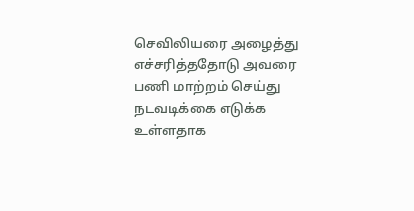செவிலியரை அழைத்து எச்சரித்ததோடு அவரை பணி மாற்றம் செய்து நடவடிக்கை எடுக்க உள்ளதாக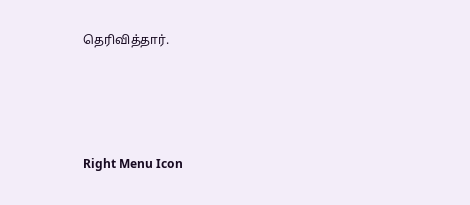தெரிவித்தார்.





Right Menu Icon